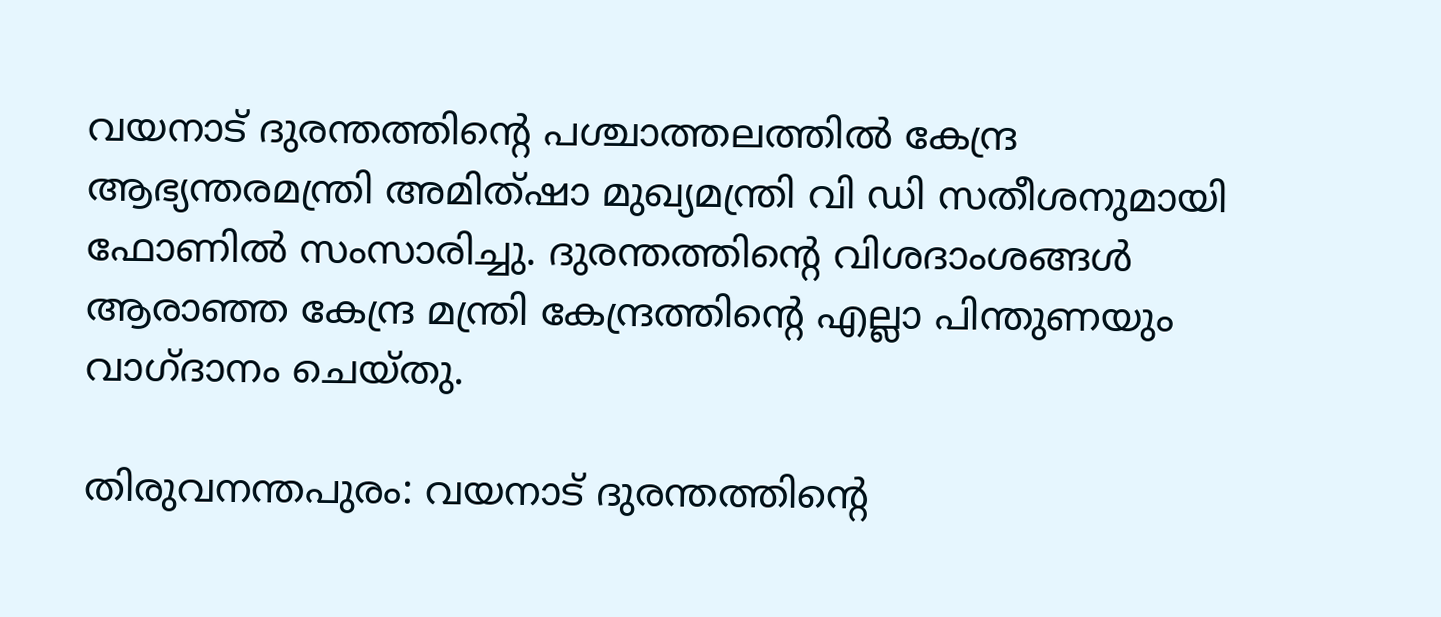വയനാട് ദുരന്തത്തിന്റെ പശ്ചാത്തലത്തില്‍ കേന്ദ്ര ആഭ്യന്തരമന്ത്രി അമിത്ഷാ മുഖ്യമന്ത്രി വി ഡി സതീശനുമായി ഫോണില്‍ സംസാരിച്ചു. ദുരന്തത്തിന്റെ വിശദാംശങ്ങള്‍ ആരാഞ്ഞ കേന്ദ്ര മന്ത്രി കേന്ദ്രത്തിന്റെ എല്ലാ പിന്തുണയും വാഗ്ദാനം ചെയ്തു.

തിരുവനന്തപുരം: വയനാട് ദുരന്തത്തിന്റെ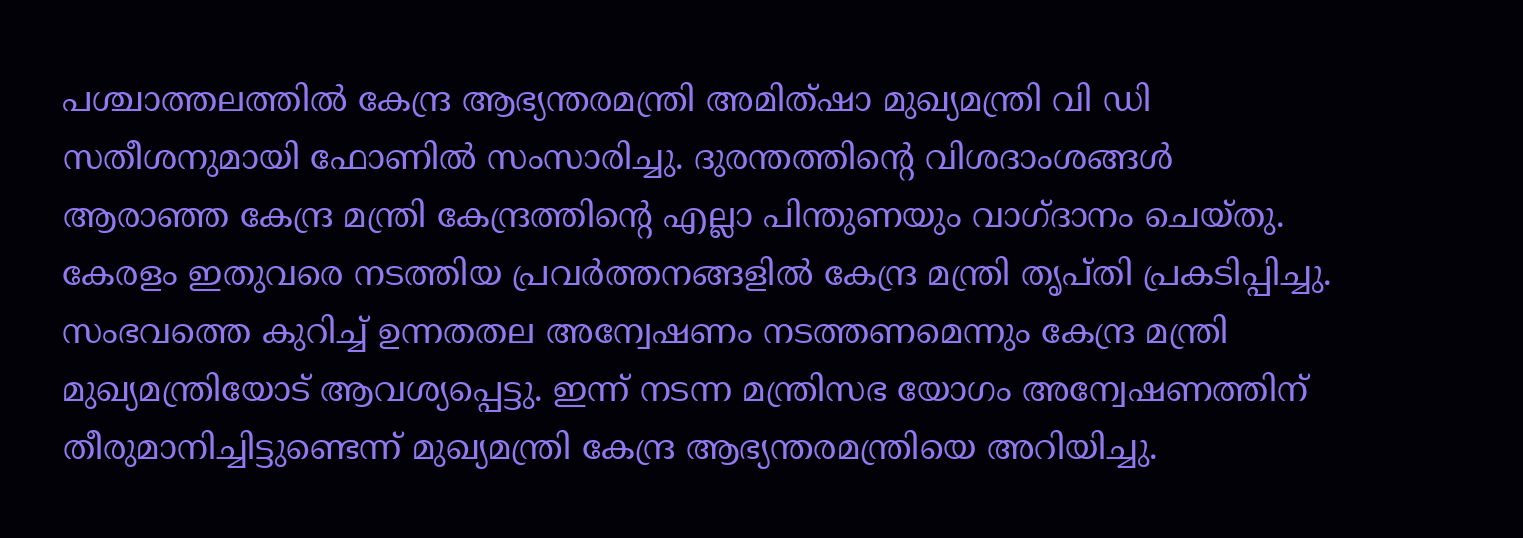പശ്ചാത്തലത്തില്‍ കേന്ദ്ര ആഭ്യന്തരമന്ത്രി അമിത്ഷാ മുഖ്യമന്ത്രി വി ഡി സതീശനുമായി ഫോണില്‍ സംസാരിച്ചു. ദുരന്തത്തിന്റെ വിശദാംശങ്ങള്‍ ആരാഞ്ഞ കേന്ദ്ര മന്ത്രി കേന്ദ്രത്തിന്റെ എല്ലാ പിന്തുണയും വാഗ്ദാനം ചെയ്തു. കേരളം ഇതുവരെ നടത്തിയ പ്രവര്‍ത്തനങ്ങളില്‍ കേന്ദ്ര മന്ത്രി തൃപ്തി പ്രകടിപ്പിച്ചു. സംഭവത്തെ കുറിച്ച് ഉന്നതതല അന്വേഷണം നടത്തണമെന്നും കേന്ദ്ര മന്ത്രി മുഖ്യമന്ത്രിയോട് ആവശ്യപ്പെട്ടു. ഇന്ന് നടന്ന മന്ത്രിസഭ യോഗം അന്വേഷണത്തിന് തീരുമാനിച്ചിട്ടുണ്ടെന്ന് മുഖ്യമന്ത്രി കേന്ദ്ര ആഭ്യന്തരമന്ത്രിയെ അറിയിച്ചു.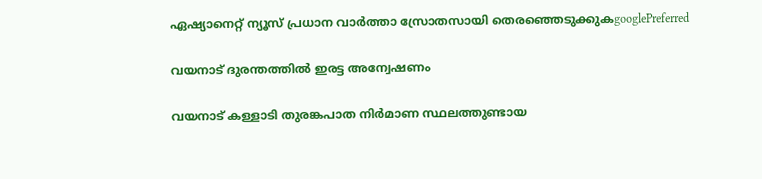ഏഷ്യാനെറ്റ് ന്യൂസ് പ്രധാന വാർത്താ സ്രോതസായി തെരഞ്ഞെടുക്കുകgooglePreferred

വയനാട് ദുരന്തത്തിൽ ഇരട്ട അന്വേഷണം

വയനാട് കള്ളാടി തുരങ്കപാത നിർമാണ സ്ഥലത്തുണ്ടായ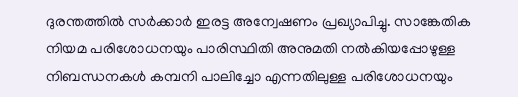ദുരന്തത്തിൽ സർക്കാർ ഇരട്ട അന്വേഷണം പ്രഖ്യാപിച്ചു. സാങ്കേതിക നിയമ പരിശോധനയും പാരിസ്ഥിതി അനുമതി നൽകിയപ്പോഴുള്ള നിബന്ധനകൾ കമ്പനി പാലിച്ചോ എന്നതിലുള്ള പരിശോധനയും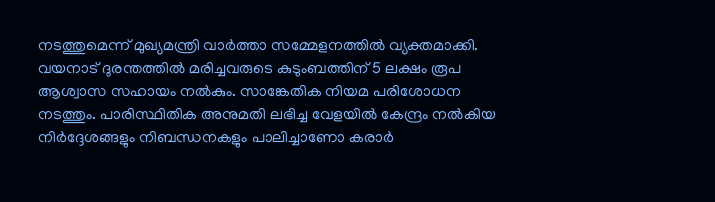നടത്തുമെന്ന് മുഖ്യമന്ത്രി വാർത്താ സമ്മേളനത്തിൽ വ്യക്തമാക്കി. വയനാട് ദുരന്തത്തിൽ മരിച്ചവരുടെ കുടുംബത്തിന് 5 ലക്ഷം രൂപ ആശ്വാസ സഹായം നൽകും. സാങ്കേതിക നിയമ പരിശോധന നടത്തും. പാരിസ്ഥിതിക അനുമതി ലഭിച്ച വേളയിൽ കേന്ദ്രം നൽകിയ നിർദ്ദേശങ്ങളും നിബന്ധനകളും പാലിച്ചാണോ കരാർ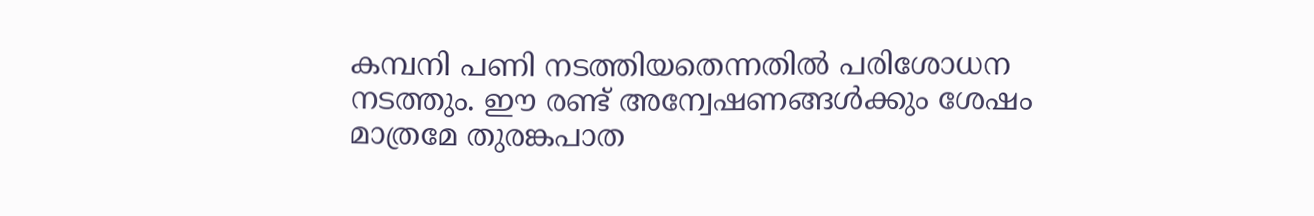കമ്പനി പണി നടത്തിയതെന്നതിൽ പരിശോധന നടത്തും. ഈ രണ്ട് അന്വേഷണങ്ങൾക്കും ശേഷം മാത്രമേ തുരങ്കപാത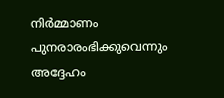നിർമ്മാണം പുനരാരംഭിക്കുവെന്നും അദ്ദേഹം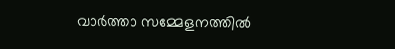വാർത്താ സമ്മേളനത്തിൽ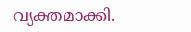വ്യക്തമാക്കി.